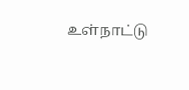உள்நாட்டு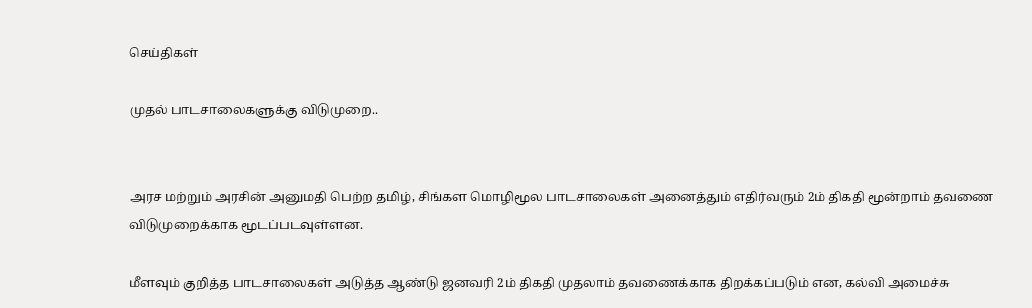செய்திகள்

முதல் பாடசாலைகளுக்கு விடுமுறை..


அரச மற்றும் அரசின் அனுமதி பெற்ற தமிழ், சிங்கள மொழிமூல பாடசாலைகள் அனைத்தும் எதிர்வரும் 2ம் திகதி மூன்றாம் தவணை விடுமுறைக்காக மூடப்படவுள்ளன.

மீளவும் குறித்த பாடசாலைகள் அடுத்த ஆண்டு ஜனவரி 2ம் திகதி முதலாம் தவணைக்காக திறக்கப்படும் என, கல்வி அமைச்சு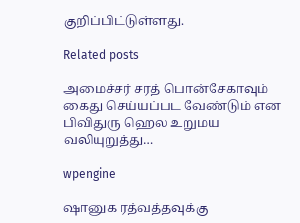குறிப்பிட்டுள்ளது.

Related posts

அமைச்சர் சரத் பொன்சேகாவும் கைது செய்யப்பட வேண்டும் என பிவிதுரு ஹெல உறுமய வலியுறுத்து…

wpengine

ஷானுக ரத்வத்தவுக்கு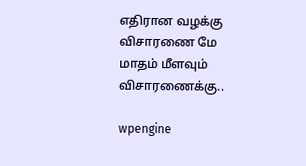எதிரான வழக்கு விசாரணை மே மாதம் மீளவும் விசாரணைக்கு..

wpengine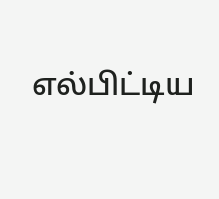எல்பிட்டிய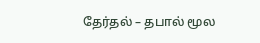தேர்தல் – தபால் மூல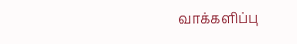வாக்களிப்பு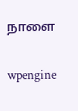நாளை

wpengine